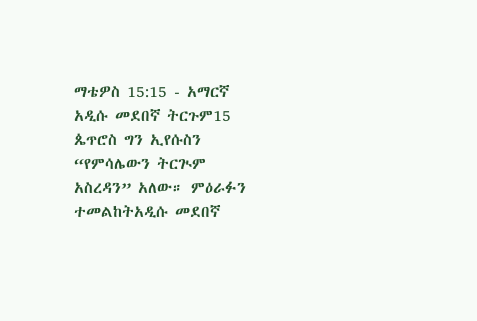ማቴዎስ 15:15 - አማርኛ አዲሱ መደበኛ ትርጉም15 ጴጥሮስ ግን ኢየሱስን “የምሳሌውን ትርጒም አስረዳን” አለው። ምዕራፉን ተመልከትአዲሱ መደበኛ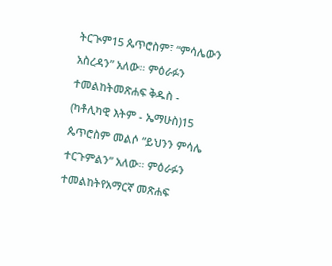ትርጒም15 ጴጥሮስም፣ “ምሳሌውን አስረዳን” አለው። ምዕራፉን ተመልከትመጽሐፍ ቅዱስ - (ካቶሊካዊ እትም - ኤማሁስ)15 ጴጥሮስም መልሶ “ይህንን ምሳሌ ተርጉምልን” አለው። ምዕራፉን ተመልከትየአማርኛ መጽሐፍ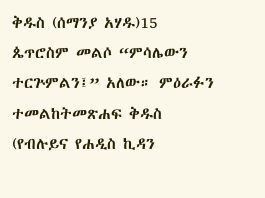ቅዱስ (ሰማንያ አሃዱ)15 ጴጥሮስም መልሶ “ምሳሌውን ተርጕምልን፤” አለው። ምዕራፉን ተመልከትመጽሐፍ ቅዱስ (የብሉይና የሐዲስ ኪዳን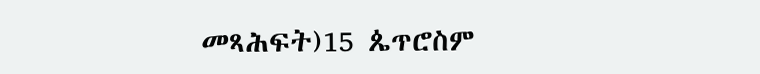መጻሕፍት)15 ጴጥሮስም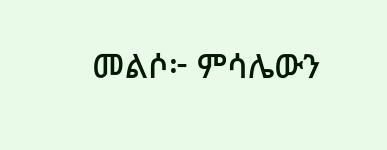መልሶ፦ ምሳሌውን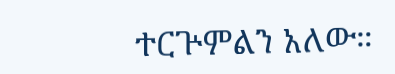ተርጕምልን አለው።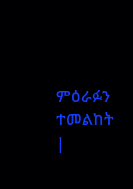ምዕራፉን ተመልከት |